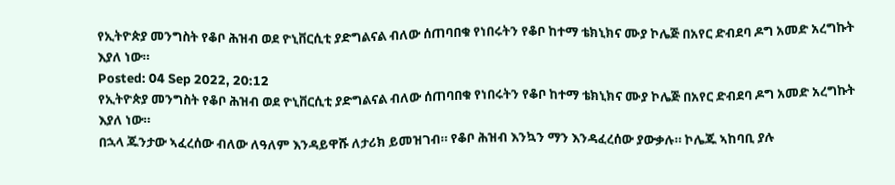የኢትዮጵያ መንግስት የቆቦ ሕዝብ ወደ ዮኒቨርሲቲ ያድግልናል ብለው ሰጠባበቁ የነበሩትን የቆቦ ከተማ ቴክኒክና ሙያ ኮሌጅ በአየር ድብደባ ዶግ አመድ አረግኩት እያለ ነው።
Posted: 04 Sep 2022, 20:12
የኢትዮጵያ መንግስት የቆቦ ሕዝብ ወደ ዮኒቨርሲቲ ያድግልናል ብለው ሰጠባበቁ የነበሩትን የቆቦ ከተማ ቴክኒክና ሙያ ኮሌጅ በአየር ድብደባ ዶግ አመድ አረግኩት እያለ ነው።
በኋላ ጁንታው ኣፈረሰው ብለው ለዓለም እንዳይዋሹ ለታሪክ ይመዝገብ። የቆቦ ሕዝብ እንኳን ማን እንዳፈረሰው ያውቃሉ። ኮሌጁ ኣከባቢ ያሉ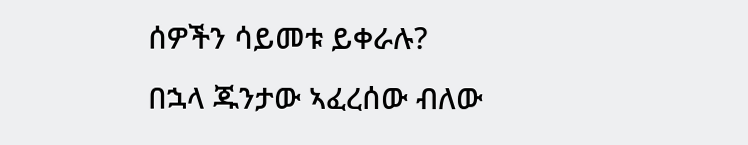ሰዎችን ሳይመቱ ይቀራሉ?
በኋላ ጁንታው ኣፈረሰው ብለው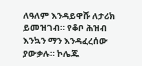ለዓለም እንዳይዋሹ ለታሪክ ይመዝገብ። የቆቦ ሕዝብ እንኳን ማን እንዳፈረሰው ያውቃሉ። ኮሌጁ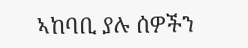ኣከባቢ ያሉ ሰዎችን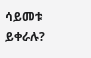ሳይመቱ ይቀራሉ?